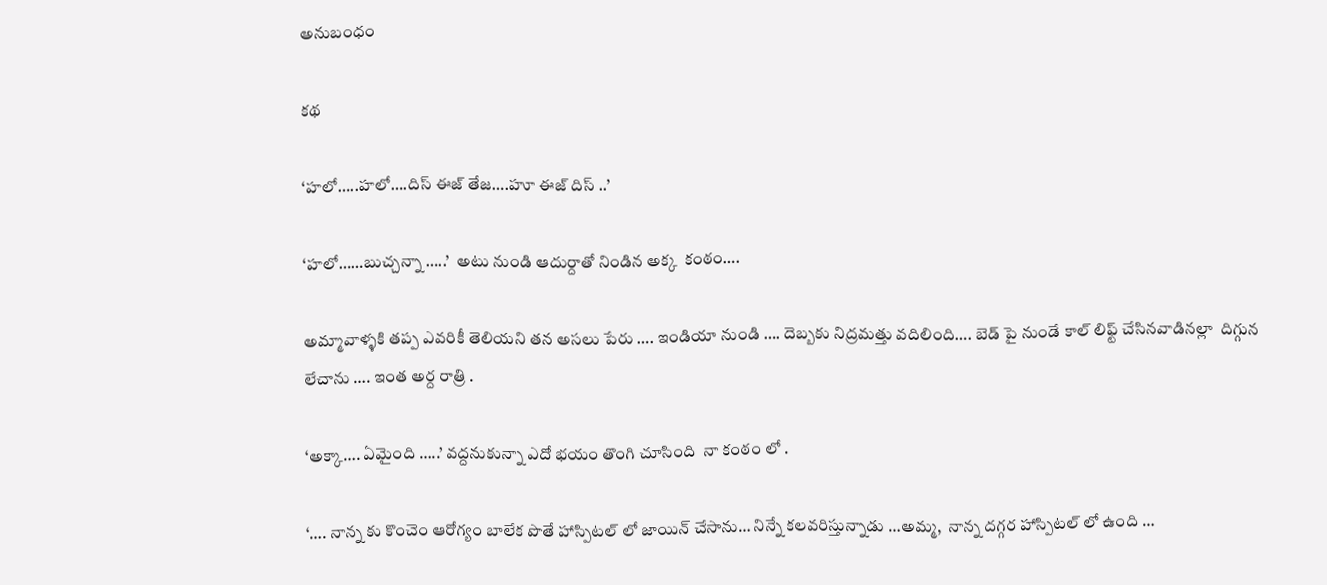అనుబంధం

కథ

‘హలో…..హలో….దిస్ ఈజ్ తేజ….హూ ఈజ్ దిస్ ..’

‘హలో……బుచ్చన్నా …..’  అటు నుండి ఆదుర్దాతో నిండిన అక్క  కంఠం….

అమ్మావాళ్ళకి తప్ప ఎవరికీ తెలియని తన అసలు పేరు …. ఇండియా నుండి …. దెబ్బకు నిద్రమత్తు వదిలింది…. బెడ్ పై నుండే కాల్ లిఫ్ట్ చేసినవాడినల్లా  దిగ్గున లేచాను …. ఇంత అర్ద రాత్రి .

‘అక్కా…. ఏమైంది …..’ వద్దనుకున్నా ఎదో భయం తొంగి చూసింది  నా కంఠం లో .

‘…. నాన్న కు కొంచెం ఆరోగ్యం బాలేక పొతే హాస్పిటల్ లో జాయిన్ చేసాను… నిన్నే కలవరిస్తున్నాడు …అమ్మ,  నాన్న దగ్గర హాస్పిటల్ లో ఉంది …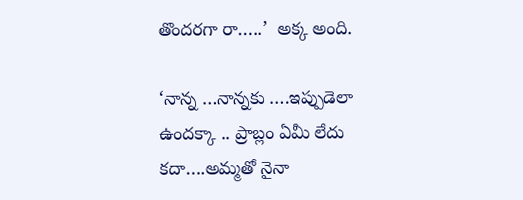తొందరగా రా…..’  అక్క అంది.

‘నాన్న …నాన్నకు ….ఇప్పుడెలా ఉందక్కా .. ప్రాబ్లం ఏమీ లేదు కదా….అమ్మతో నైనా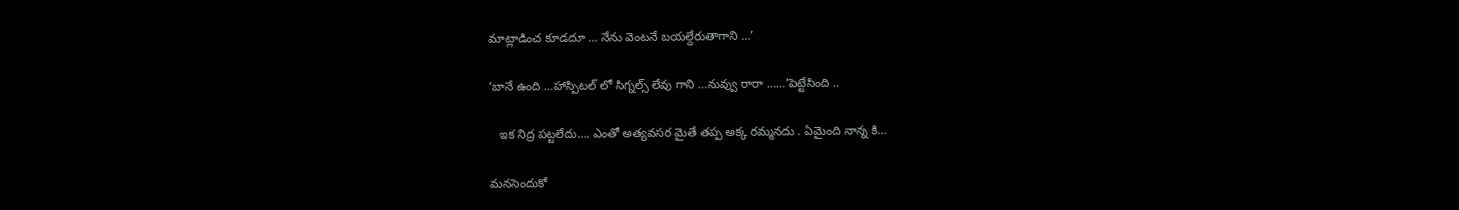మాట్లాడించ కూడదూ … నేను వెంటనే బయల్దేరుతాగాని …’

‘బానే ఉంది …హాస్పిటల్ లో సిగ్నల్స్ లేవు గాని …నువ్వు రారా ……’పెట్టేసింది ..

   ఇక నిద్ర పట్టలేదు…. ఎంతో అత్యవసర మైతే తప్ప అక్క రమ్మనదు . ఏమైంది నాన్న కి…

మనసెందుకో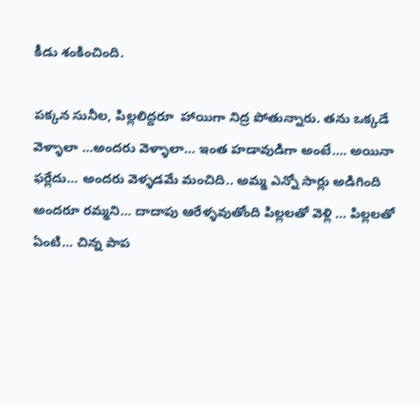కీడు శంకించింది.

పక్కన సునీల, పిల్లలిద్దరూ  హాయిగా నిద్ర పోతున్నారు. తను ఒక్కడే వెళ్ళాలా …అందరు వెళ్ళాలా… ఇంత హడావుడిగా అంటే…. అయినా ఫర్లేదు… అందరు వెళ్ళడమే మంచిది.. అమ్మ ఎన్నో సార్లు అడిగింది అందరూ రమ్మని… దాదాపు ఆరేళ్ళవుతోంది పిల్లలతో వెళ్లి … పిల్లలతో ఏంటి… చిన్న పాప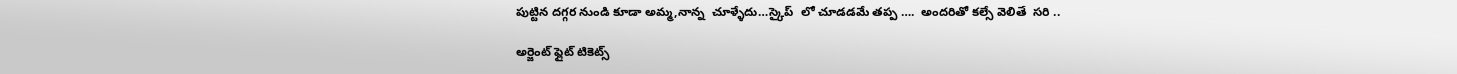పుట్టిన దగ్గర నుండి కూడా అమ్మ,నాన్న  చూళ్ళేదు…స్కైప్  లో చూడడమే తప్ప ….  అందరితో కల్సే వెలితే  సరి ..

అర్జెంట్ ఫ్లైట్ టికెట్స్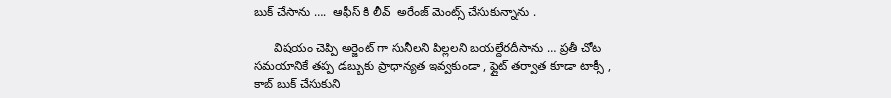బుక్ చేసాను ….  ఆఫీస్ కి లీవ్  అరేంజ్ మెంట్స్ చేసుకున్నాను .

      విషయం చెప్పి అర్జెంట్ గా సునీలని పిల్లలని బయల్దేరదీసాను … ప్రతీ చోట సమయానికే తప్ప డబ్బుకు ప్రాధాన్యత ఇవ్వకుండా , ఫ్లైట్ తర్వాత కూడా టాక్సీ , కాబ్ బుక్ చేసుకుని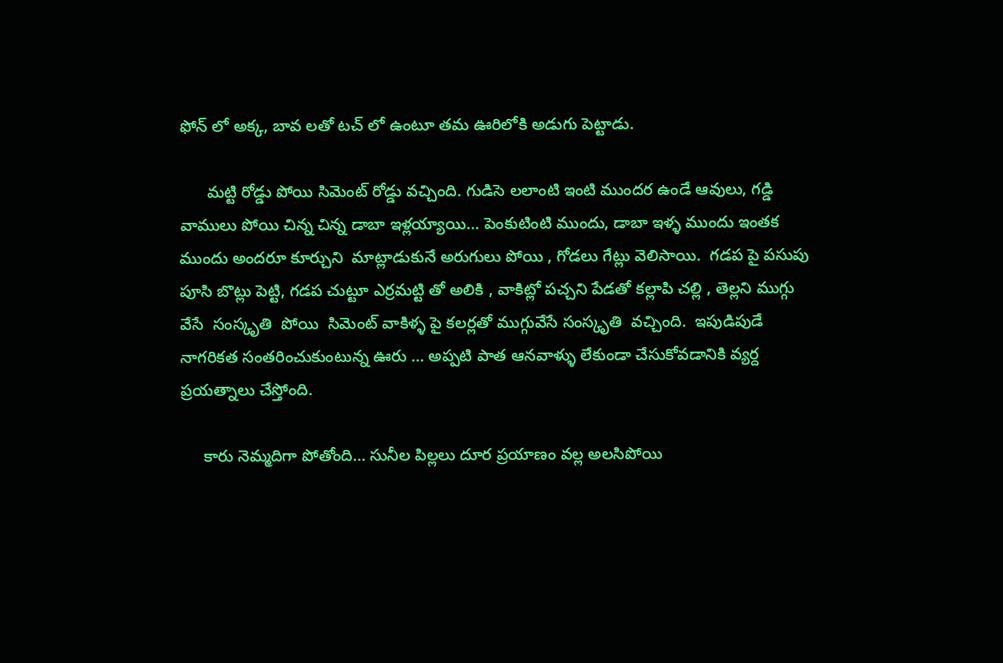ఫోన్ లో అక్క, బావ లతో టచ్ లో ఉంటూ తమ ఊరిలోకి అడుగు పెట్టాడు.

      మట్టి రోడ్డు పోయి సిమెంట్ రోడ్డు వచ్చింది. గుడిసె లలాంటి ఇంటి ముందర ఉండే ఆవులు, గడ్డి వాములు పోయి చిన్న చిన్న డాబా ఇళ్లయ్యాయి… పెంకుటింటి ముందు, డాబా ఇళ్ళ ముందు ఇంతక ముందు అందరూ కూర్చుని  మాట్లాడుకునే అరుగులు పోయి , గోడలు గేట్లు వెలిసాయి.  గడప పై పసుపు పూసి బొట్లు పెట్టి, గడప చుట్టూ ఎర్రమట్టి తో అలికి , వాకిట్లో పచ్చని పేడతో కల్లాపి చల్లి , తెల్లని ముగ్గు వేసే  సంస్కృతి  పోయి  సిమెంట్ వాకిళ్ళ పై కలర్లతో ముగ్గువేసే సంస్కృతి  వచ్చింది.  ఇపుడిపుడే నాగరికత సంతరించుకుంటున్న ఊరు … అప్పటి పాత ఆనవాళ్ళు లేకుండా చేసుకోవడానికి వ్యర్ద ప్రయత్నాలు చేస్తోంది.

     కారు నెమ్మదిగా పోతోంది… సునీల పిల్లలు దూర ప్రయాణం వల్ల అలసిపోయి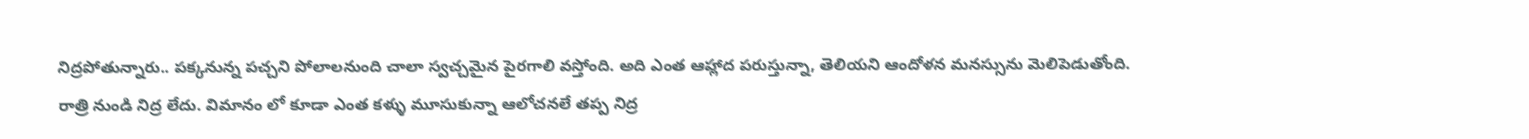నిద్రపోతున్నారు.. పక్కనున్న పచ్చని పోలాలనుంది చాలా స్వచ్చమైన పైరగాలి వస్తోంది. అది ఎంత ఆహ్లాద పరుస్తున్నా, తెలియని ఆందోళన మనస్సును మెలిపెడుతోంది. రాత్రి నుండి నిద్ర లేదు. విమానం లో కూడా ఎంత కళ్ళు మూసుకున్నా ఆలోచనలే తప్ప నిద్ర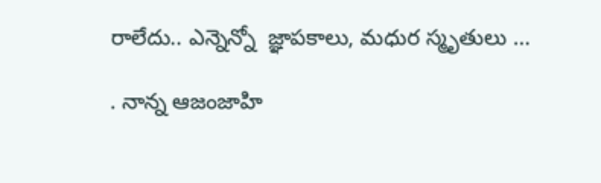రాలేదు.. ఎన్నెన్నో  జ్ఞాపకాలు, మధుర స్మృతులు …

. నాన్న ఆజంజాహి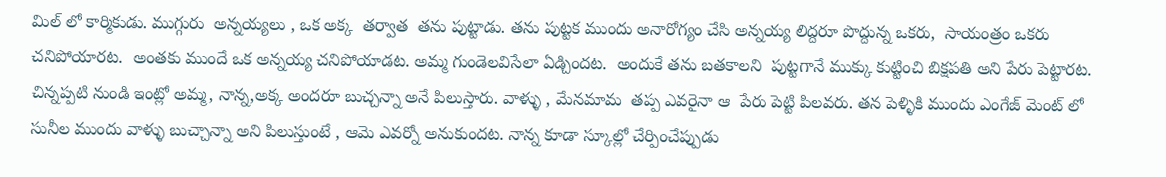మిల్ లో కార్మికుడు. ముగ్గురు  అన్నయ్యలు , ఒక అక్క  తర్వాత  తను పుట్టాడు. తను పుట్టక ముందు అనారోగ్యం చేసి అన్నయ్య లిద్దరూ పొద్దున్న ఒకరు,  సాయంత్రం ఒకరు చనిపోయారట.  అంతకు ముందే ఒక అన్నయ్య చనిపోయాడట. అమ్మ గుండెలవిసేలా ఏడ్చిందట.  అందుకే తను బతకాలని  పుట్టగానే ముక్కు కుట్టించి బిక్షపతి అని పేరు పెట్టారట. చిన్నప్పటి నుండి ఇంట్లో అమ్మ, నాన్న,అక్క అందరూ బుచ్చన్నా అనే పిలుస్తారు. వాళ్ళు , మేనమామ  తప్ప ఎవరైనా ఆ  పేరు పెట్టి పిలవరు. తన పెళ్ళికి ముందు ఎంగేజ్ మెంట్ లో  సునీల ముందు వాళ్ళు బుచ్చాన్నా అని పిలుస్తుంటే , ఆమె ఎవర్నో అనుకుందట. నాన్న కూడా స్కూల్లో చేర్పించేప్పుడు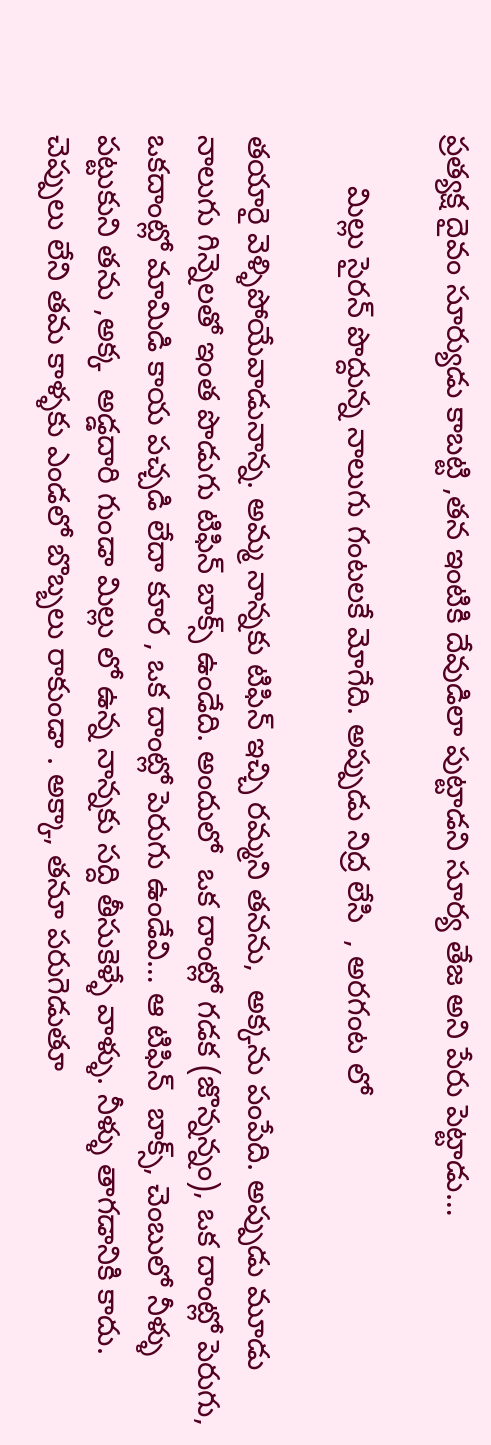ప్రత్యక్ష దైవం సూర్యుడు కాబట్టి ,తన ఇంటికి దేవుడిలా పుట్టాడని సూర్య తేజ అని పేరు పెట్టాడు…

      మిల్లు సైరన్ పొద్దున్న నాలుగు గంటలకే మోగేది. అప్పుడు నిద్ర లేసి  , అరగంట లో

తయారై వెళ్ళిపోయేవాడునాన్న. అమ్మ నాన్నకు టిఫిన్ ఇచ్చి రమ్మని తనను,  అక్కను పంపేది. అప్పుడు మూడు నాలుగు గిన్నెలతో ఇంత పొడుగు టిఫిన్ బాక్స్ ఉండేది. అందులో  ఒక దాంట్లో గడక (జొన్నన్నం), ఒక దాంట్లో పెరుగు, ఒకదాంట్లో మామిడి కాయ పచ్చడి లేదా కూర , ఒక దాంట్లో పెరుగు ఉండేవి… ఆ టిఫిన్  బాక్స్, చెంబులో నీళ్ళు పట్టుకుని తను ,అక్క  అడ్డదారి గుండా మిల్లు లో ఉన్న నాన్నకు సద్ది తీసుకెళ్ళే వాళ్ళు. నీళ్ళు తాగడానికి కాదు. చెప్పులు లేని తమ కాళ్ళకు ఎండలో బొబ్బలు రాకుండా . అక్కా, తనూ పరుగెడుతూ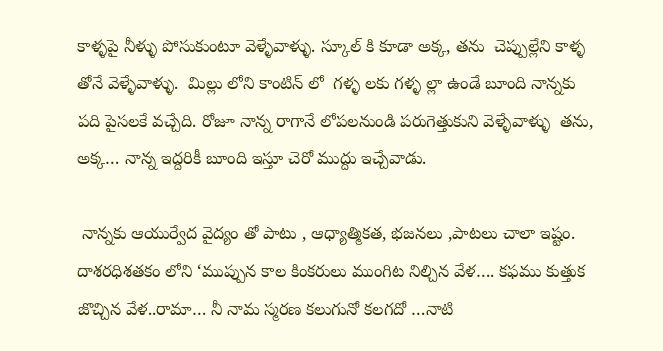కాళ్ళపై నీళ్ళు పోసుకుంటూ వెళ్ళేవాళ్ళు. స్కూల్ కి కూడా అక్క, తను  చెప్పుల్లేని కాళ్ళ తోనే వెళ్ళేవాళ్ళు.  మిల్లు లోని కాంటిన్ లో  గళ్ళ లకు గళ్ళ ల్లా ఉండే బూంది నాన్నకు పది పైసలకే వచ్చేది. రోజూ నాన్న రాగానే లోపలనుండి పరుగెత్తుకుని వెళ్ళేవాళ్ళు  తను, అక్క… నాన్న ఇద్దరికీ బూంది ఇస్తూ చెరో ముద్దు ఇచ్చేవాడు.

 నాన్నకు ఆయుర్వేద వైద్యం తో పాటు , ఆధ్యాత్మికత, భజనలు ,పాటలు చాలా ఇష్టం. దాశరధిశతకం లోని ‘ముప్పున కాల కింకరులు ముంగిట నిల్చిన వేళ…. కఫము కుత్తుక జొచ్చిన వేళ..రామా… నీ నామ స్మరణ కలుగునో కలగదో …నాటి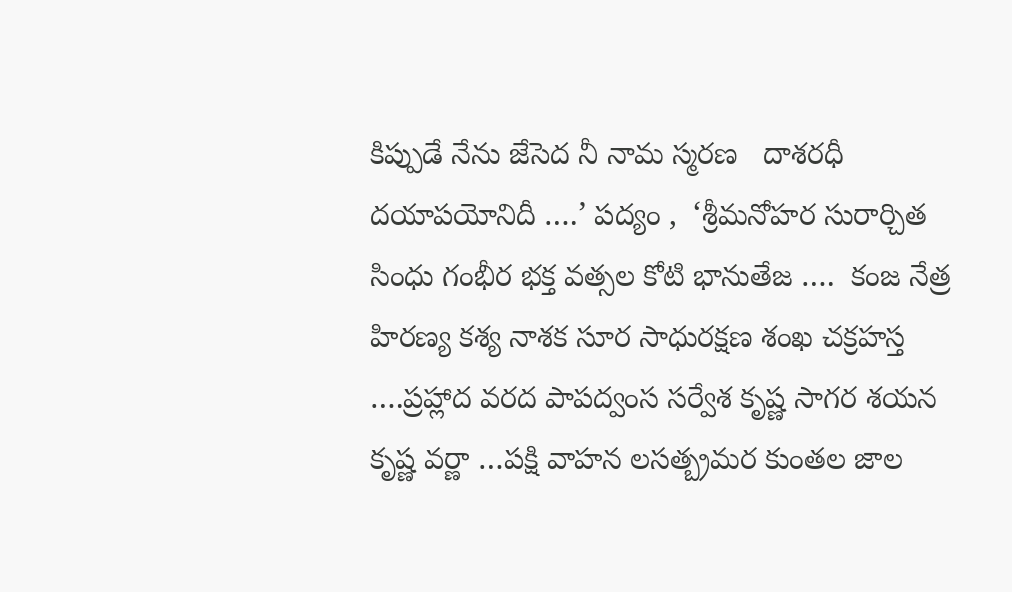కిప్పుడే నేను జేసెద నీ నామ స్మరణ   దాశరధీ దయాపయోనిదీ ….’ పద్యం ,  ‘శ్రీమనోహర సురార్చిత సింధు గంభీర భక్త వత్సల కోటి భానుతేజ ….  కంజ నేత్ర హిరణ్య కశ్య నాశక సూర సాధురక్షణ శంఖ చక్రహస్త ….ప్రహ్లాద వరద పాపద్వంస సర్వేశ కృష్ణ సాగర శయన కృష్ణ వర్ణా …పక్షి వాహన లసత్బ్రమర కుంతల జాల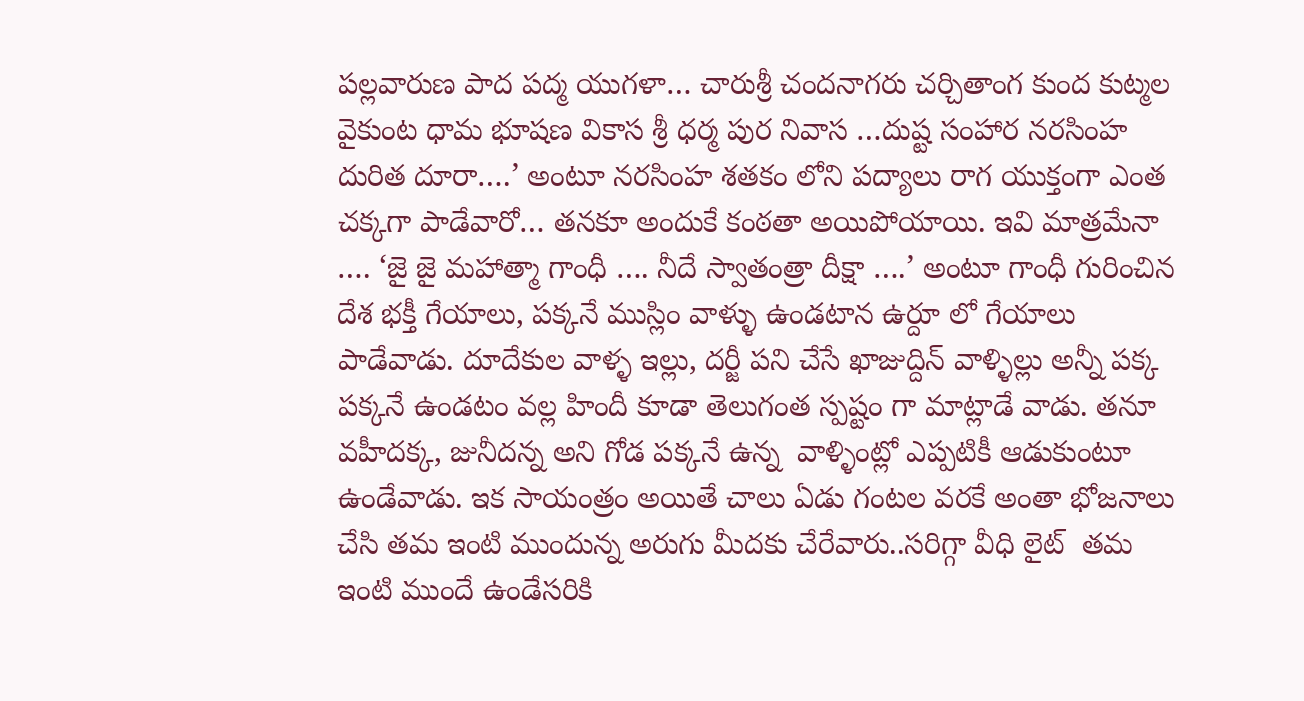పల్లవారుణ పాద పద్మ యుగళా… చారుశ్రీ చందనాగరు చర్చితాంగ కుంద కుట్మల వైకుంట ధామ భూషణ వికాస శ్రీ ధర్మ పుర నివాస …దుష్ట సంహార నరసింహ దురిత దూరా….’ అంటూ నరసింహ శతకం లోని పద్యాలు రాగ యుక్తంగా ఎంత చక్కగా పాడేవారో… తనకూ అందుకే కంఠతా అయిపోయాయి. ఇవి మాత్రమేనా …. ‘జై జై మహాత్మా గాంధీ …. నీదే స్వాతంత్రా దీక్షా ….’ అంటూ గాంధీ గురించిన దేశ భక్తీ గేయాలు, పక్కనే ముస్లిం వాళ్ళు ఉండటాన ఉర్దూ లో గేయాలు పాడేవాడు. దూదేకుల వాళ్ళ ఇల్లు, దర్జీ పని చేసే ఖాజుద్దిన్ వాళ్ళిల్లు అన్నీ పక్క పక్కనే ఉండటం వల్ల హిందీ కూడా తెలుగంత స్పష్టం గా మాట్లాడే వాడు. తనూ వహీదక్క, జునీదన్న అని గోడ పక్కనే ఉన్న  వాళ్ళింట్లో ఎప్పటికీ ఆడుకుంటూ ఉండేవాడు. ఇక సాయంత్రం అయితే చాలు ఏడు గంటల వరకే అంతా భోజనాలు చేసి తమ ఇంటి ముందున్న అరుగు మీదకు చేరేవారు..సరిగ్గా వీధి లైట్  తమ ఇంటి ముందే ఉండేసరికి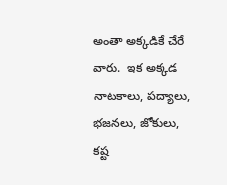అంతా అక్కడికే చేరే వారు.  ఇక అక్కడ నాటకాలు, పద్యాలు, భజనలు, జోకులు, కష్ట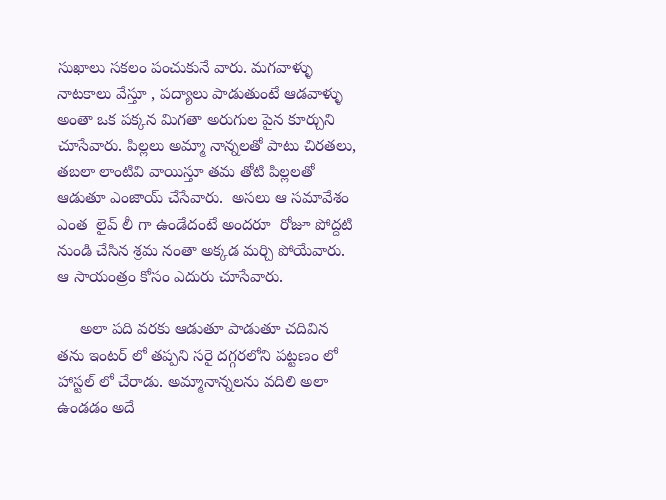సుఖాలు సకలం పంచుకునే వారు. మగవాళ్ళు నాటకాలు వేస్తూ , పద్యాలు పాడుతుంటే ఆడవాళ్ళు అంతా ఒక పక్కన మిగతా అరుగుల పైన కూర్చుని చూసేవారు. పిల్లలు అమ్మా నాన్నలతో పాటు చిరతలు, తబలా లాంటివి వాయిస్తూ తమ తోటి పిల్లలతో ఆడుతూ ఎంజాయ్ చేసేవారు.  అసలు ఆ సమావేశం ఎంత  లైవ్ లీ గా ఉండేదంటే అందరూ  రోజూ పోద్దటి నుండి చేసిన శ్రమ నంతా అక్కడ మర్చి పోయేవారు. ఆ సాయంత్రం కోసం ఎదురు చూసేవారు.

     అలా పది వరకు ఆడుతూ పాడుతూ చదివిన తను ఇంటర్ లో తప్పని సరై దగ్గరలోని పట్టణం లో హాస్టల్ లో చేరాడు. అమ్మానాన్నలను వదిలి అలా ఉండడం అదే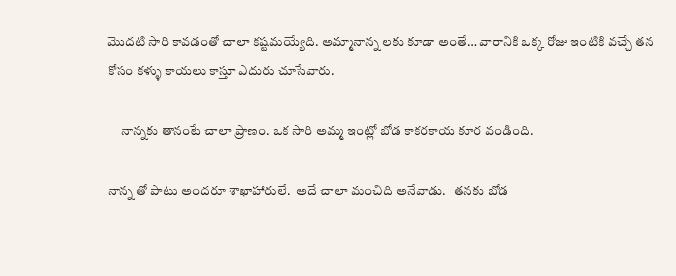మొదటి సారి కావడంతో చాలా కష్టమయ్యేది. అమ్మానాన్న లకు కూడా అంతే… వారానికి ఒక్క రోజు ఇంటికి వచ్చే తన కోసం కళ్ళు కాయలు కాస్తూ ఎదురు చూసేవారు.

     నాన్నకు తానంటే చాలా ప్రాణం. ఒక సారి అమ్మ ఇంట్లో బోడ కాకరకాయ కూర వండింది.

నాన్న తో పాటు అందరూ శాఖాహారులే.  అదే చాలా మంచిది అనేవాడు.   తనకు బోడ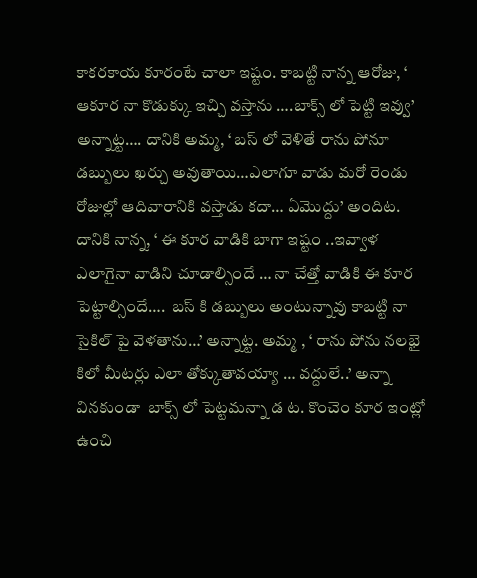కాకరకాయ కూరంటే చాలా ఇష్టం. కాబట్టి నాన్న ఆరోజు, ‘ ఆకూర నా కొడుక్కు ఇచ్చి వస్తాను ….బాక్స్ లో పెట్టి ఇవ్వు’ అన్నాట్ట…. దానికి అమ్మ, ‘ బస్ లో వెళితే రాను పోనూ డబ్బులు ఖర్చు అవుతాయి…ఎలాగూ వాడు మరో రెండు రోజుల్లో ఆదివారానికి వస్తాడు కదా… ఏమొద్దు’ అందిట. దానికి నాన్న, ‘ ఈ కూర వాడికి బాగా ఇష్టం ..ఇవ్వాళ ఎలాగైనా వాడిని చూడాల్సిందే … నా చేత్తో వాడికి ఈ కూర పెట్టాల్సిందే….  బస్ కి డబ్బులు అంటున్నావు కాబట్టి నా సైకిల్ పై వెళతాను…’ అన్నాట్ట. అమ్మ , ‘ రాను పోను నలభై కిలో మీటర్లు ఎలా తోక్కుతావయ్యా … వద్దులే..’ అన్నా వినకుండా  బాక్స్ లో పెట్టమన్నా డ ట. కొంచెం కూర ఇంట్లో ఉంచి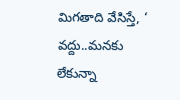మిగతాది వేసిస్తే, ‘  వద్దు..మనకు లేకున్నా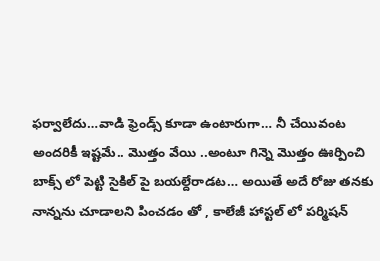ఫర్వాలేదు…వాడి ఫ్రెండ్స్ కూడా ఉంటారుగా… నీ చేయివంట అందరికీ ఇష్టమే.. మొత్తం వేయి ..అంటూ గిన్నె మొత్తం ఊర్పించి బాక్స్ లో పెట్టి సైకిల్ పై బయల్దేరాడట… అయితే అదే రోజు తనకు నాన్నను చూడాలని పించడం తో , కాలేజీ హాస్టల్ లో పర్మిషన్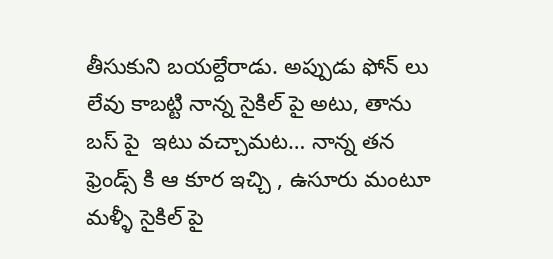తీసుకుని బయల్దేరాడు. అప్పుడు ఫోన్ లు లేవు కాబట్టి నాన్న సైకిల్ పై అటు, తాను  బస్ పై  ఇటు వచ్చామట… నాన్న తన ఫ్రెండ్స్ కి ఆ కూర ఇచ్చి , ఉసూరు మంటూ మళ్ళీ సైకిల్ పై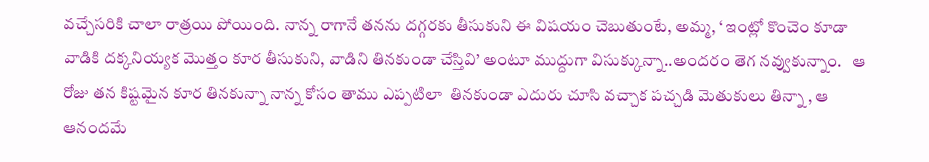వచ్చేసరికి చాలా రాత్రయి పోయింది. నాన్న రాగానే తనను దగ్గరకు తీసుకుని ఈ విషయం చెబుతుంటే, అమ్మ, ‘ ఇంట్లో కొంచెం కూడా వాడికి దక్కనియ్యక మొత్తం కూర తీసుకుని, వాడిని తినకుండా చేస్తివి’ అంటూ ముద్దుగా విసుక్కున్నా..అందరం తెగ నవ్వుకున్నాం.   ఆ రోజు తన కిష్టమైన కూర తినకున్నా నాన్న కోసం తాము ఎప్పటిలా  తినకుండా ఎదురు చూసి వచ్చాక పచ్చడి మెతుకులు తిన్నా , ఆ ఆనందమే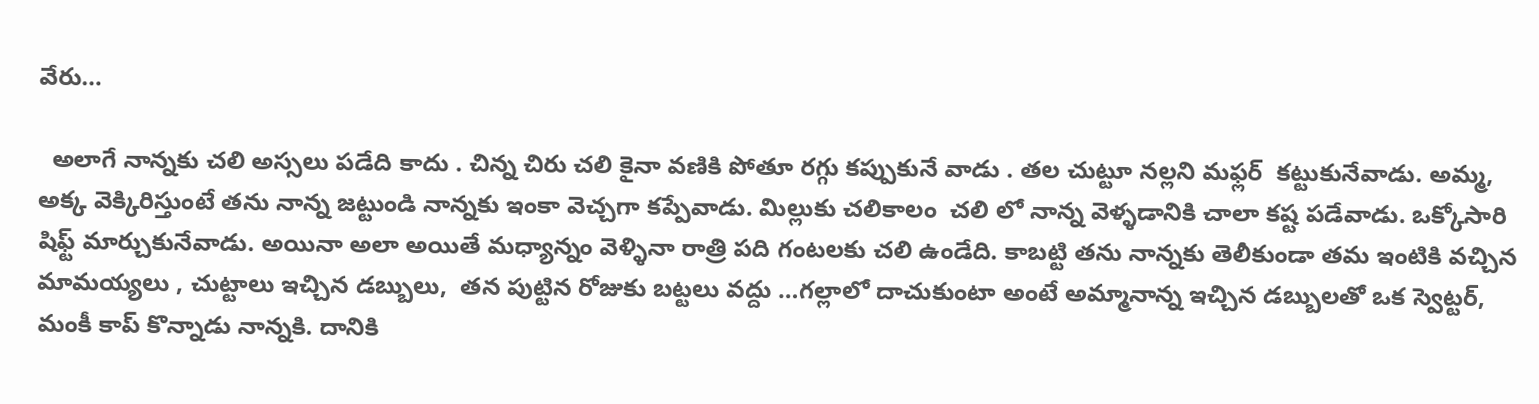వేరు…

  అలాగే నాన్నకు చలి అస్సలు పడేది కాదు . చిన్న చిరు చలి కైనా వణికి పోతూ రగ్గు కప్పుకునే వాడు . తల చుట్టూ నల్లని మఫ్లర్  కట్టుకునేవాడు. అమ్మ, అక్క వెక్కిరిస్తుంటే తను నాన్న జట్టుండి నాన్నకు ఇంకా వెచ్చగా కప్పేవాడు. మిల్లుకు చలికాలం  చలి లో నాన్న వెళ్ళడానికి చాలా కష్ట పడేవాడు. ఒక్కోసారి షిఫ్ట్ మార్చుకునేవాడు. అయినా అలా అయితే మధ్యాన్నం వెళ్ళినా రాత్రి పది గంటలకు చలి ఉండేది. కాబట్టి తను నాన్నకు తెలీకుండా తమ ఇంటికి వచ్చిన మామయ్యలు , చుట్టాలు ఇచ్చిన డబ్బులు,  తన పుట్టిన రోజుకు బట్టలు వద్దు …గల్లాలో దాచుకుంటా అంటే అమ్మానాన్న ఇచ్చిన డబ్బులతో ఒక స్వెట్టర్,   మంకీ కాప్ కొన్నాడు నాన్నకి. దానికి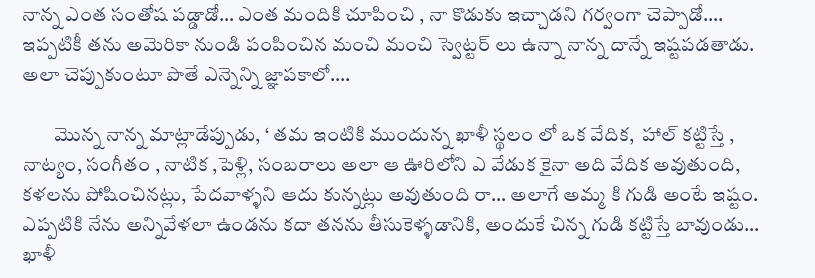నాన్న ఎంత సంతోష పడ్డాడో… ఎంత మందికి చూపించి , నా కొడుకు ఇచ్చాడని గర్వంగా చెప్పాడో…. ఇప్పటికీ తను అమెరికా నుండి పంపించిన మంచి మంచి స్వెట్టర్ లు ఉన్నా నాన్న దాన్నే ఇష్టపడతాడు. అలా చెప్పుకుంటూ పొతే ఎన్నెన్ని జ్ఞాపకాలో….

        మొన్న నాన్న మాట్లాడేప్పుడు, ‘ తమ ఇంటికి ముందున్న ఖాళీ స్థలం లో ఒక వేదిక,  హాల్ కట్టిస్తే , నాట్యం, సంగీతం , నాటిక ,పెళ్లి, సంబరాలు అలా ఆ ఊరిలోని ఎ వేడుక కైనా అది వేదిక అవుతుంది, కళలను పోషించినట్లు, పేదవాళ్ళని ఆదు కున్నట్లు అవుతుంది రా… అలాగే అమ్మ కి గుడి అంటే ఇష్టం. ఎప్పటికి నేను అన్నివేళలా ఉండను కదా తనను తీసుకెళ్ళడానికి, అందుకే చిన్న గుడి కట్టిస్తే బావుండు… ఖాళీ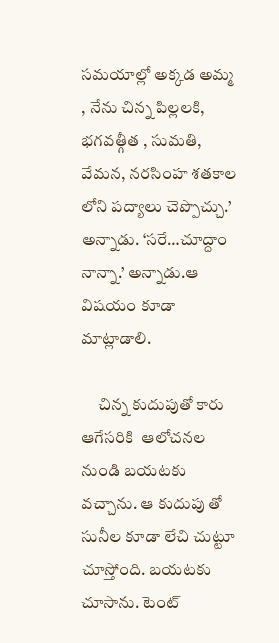సమయాల్లో అక్కడ అమ్మ , నేను చిన్న పిల్లలకి, భగవత్గీత , సుమతి, వేమన, నరసింహ శతకాల లోని పద్యాలు చెప్పొచ్చు.’ అన్నాడు. ‘సరే…చూద్దాం నాన్నా.’ అన్నాడు.ఆ విషయం కూడా మాట్లాడాలి.

     చిన్న కుదుపుతో కారు ఆగేసరికి  ఆలోచనల నుండి బయటకు వచ్చాను. ఆ కుదుపు తో సునీల కూడా లేచి చుట్టూ చూస్తోంది. బయటకు చూసాను. టెంట్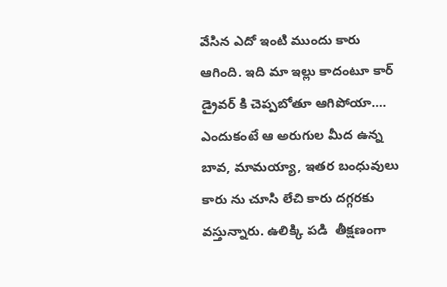వేసిన ఎదో ఇంటి ముందు కారు ఆగింది. ఇది మా ఇల్లు కాదంటూ కార్ డ్రైవర్ కి చెప్పబోతూ ఆగిపోయా…. ఎందుకంటే ఆ అరుగుల మీద ఉన్న బావ, మామయ్యా, ఇతర బంధువులు కారు ను చూసి లేచి కారు దగ్గరకు వస్తున్నారు. ఉలిక్కి పడి  తీక్షణంగా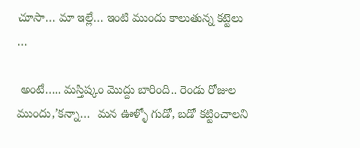చూసా… మా ఇల్లే… ఇంటి ముందు కాలుతున్న కట్టెలు …

 అంటే….. మస్తిష్కం మొద్దు బారింది.. రెండు రోజుల ముందు,’కన్నా…  మన ఊళ్ళో గుడో, బడో కట్టించాలని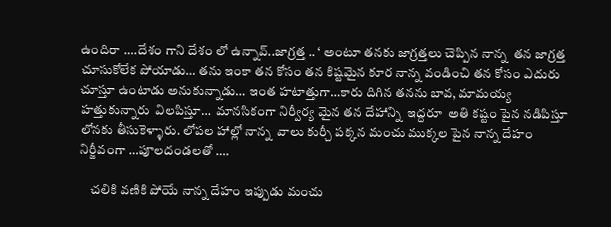ఉందిరా ….దేశం గాని దేశం లో ఉన్నావ్..జాగ్రత్త .. ‘ అంటూ తనకు జాగ్రత్తలు చెప్పిన నాన్న  తన జాగ్రత్త చూసుకోలేక పోయాడు… తను ఇంకా తన కోసం తన కిష్టమైన కూర నాన్న వండించి తన కోసం ఎదురు చూస్తూ ఉంటాడు అనుకున్నాడు… ఇంత హటాత్తుగా…కారు దిగిన తనను బావ, మామయ్య హత్తుకున్నారు  విలపిస్తూ…  మానసికంగా నిర్వీర్య మైన తన దేహాన్ని  ఇద్దరూ  అతి కష్టం పైన నడిపిస్తూ లోనకు తీసుకెళ్ళారు. లోపల హాల్లో నాన్న  వాలు కుర్చీ పక్కన మంచు ముక్కల పైన నాన్న దేహం నిర్జీవంగా …పూలదండలతో ….

    చలికి వణికి పోయే నాన్న దేహం ఇప్పుడు మంచు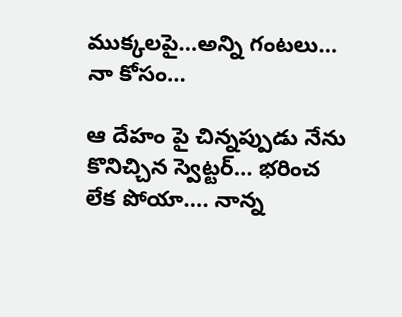ముక్కలపై…అన్ని గంటలు… నా కోసం…

ఆ దేహం పై చిన్నప్పుడు నేను కొనిచ్చిన స్వెట్టర్… భరించ లేక పోయా…. నాన్న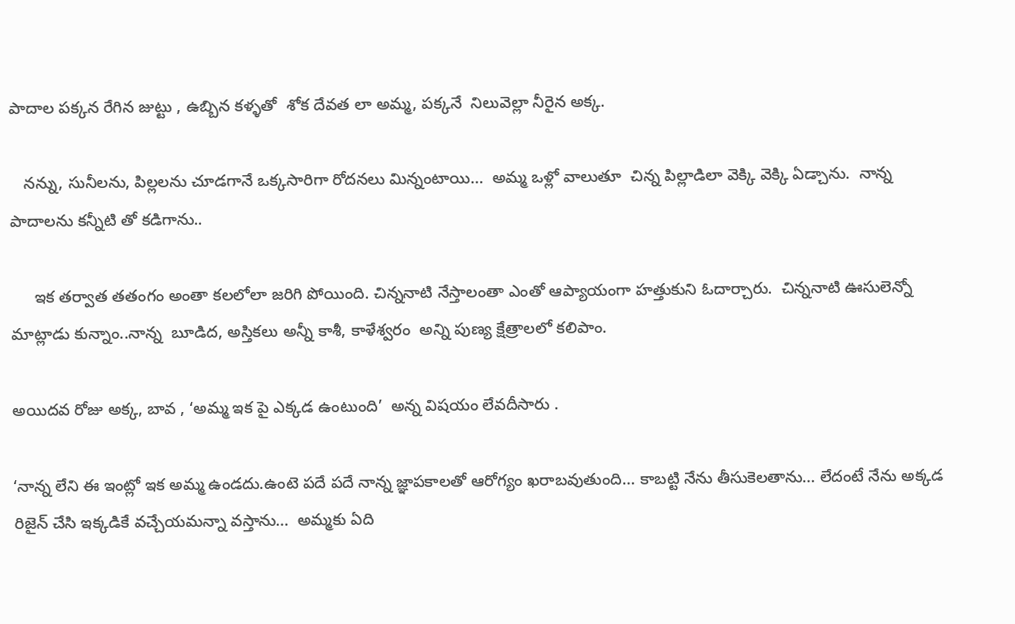పాదాల పక్కన రేగిన జుట్టు , ఉబ్బిన కళ్ళతో  శోక దేవత లా అమ్మ, పక్కనే  నిలువెల్లా నీరైన అక్క.

   నన్ను, సునీలను, పిల్లలను చూడగానే ఒక్కసారిగా రోదనలు మిన్నంటాయి…  అమ్మ ఒళ్లో వాలుతూ  చిన్న పిల్లాడిలా వెక్కి వెక్కి ఏడ్చాను.  నాన్న పాదాలను కన్నీటి తో కడిగాను..

     ఇక తర్వాత తతంగం అంతా కలలోలా జరిగి పోయింది. చిన్ననాటి నేస్తాలంతా ఎంతో ఆప్యాయంగా హత్తుకుని ఓదార్చారు.  చిన్ననాటి ఊసులెన్నో మాట్లాడు కున్నాం..నాన్న  బూడిద, అస్తికలు అన్నీ కాశీ, కాళేశ్వరం  అన్ని పుణ్య క్షేత్రాలలో కలిపాం.

అయిదవ రోజు అక్క, బావ , ‘అమ్మ ఇక పై ఎక్కడ ఉంటుంది’  అన్న విషయం లేవదీసారు .

‘నాన్న లేని ఈ ఇంట్లో ఇక అమ్మ ఉండదు.ఉంటె పదే పదే నాన్న జ్ఞాపకాలతో ఆరోగ్యం ఖరాబవుతుంది… కాబట్టి నేను తీసుకెలతాను… లేదంటే నేను అక్కడ రిజైన్ చేసి ఇక్కడికే వచ్చేయమన్నా వస్తాను…  అమ్మకు ఏది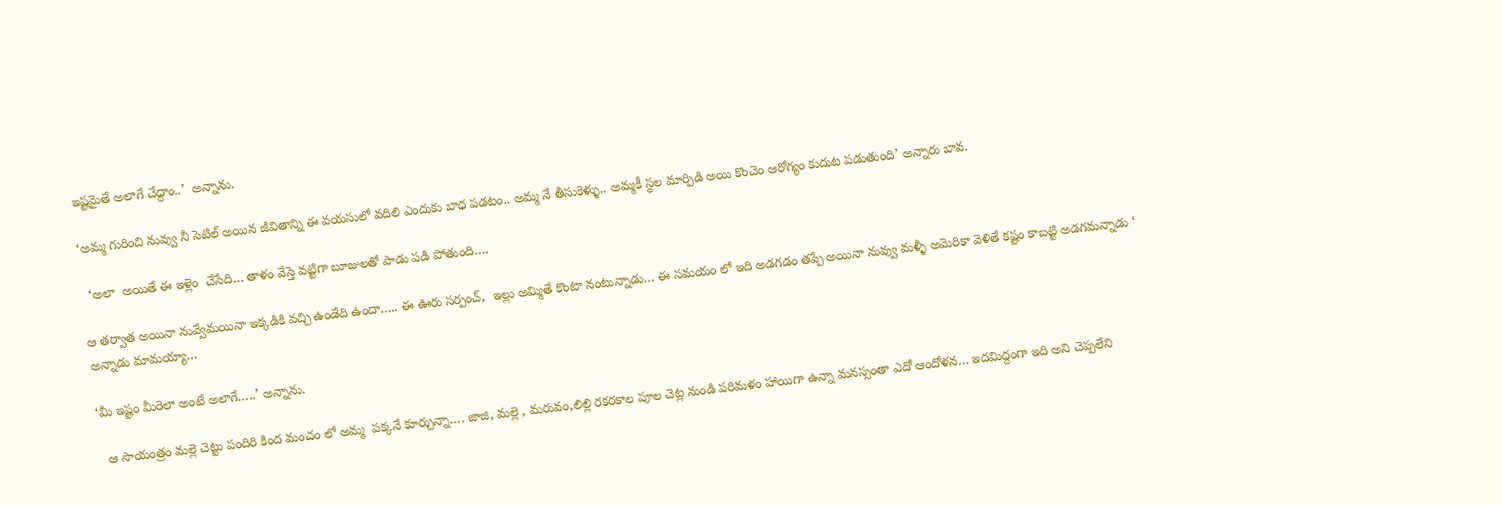ఇష్టమైతే అలాగే చేద్దాం..’  అన్నాను.

‘అమ్మ గురించి నువ్వు నీ సెటిల్ అయిన జీవితాన్ని ఈ వయసులో వదిలి ఎందుకు బాధ పడటం.. అమ్మ నే తీసుకెళ్ళు.. అమ్మకీ స్థల మార్పిడి అయి కొంచెం ఆరోగ్యం కుదుట పడుతుంది’ అన్నారు బావ.

  ‘అలా  అయితే ఈ ఇళ్లెం  చేసేది… తాళం వేస్తె వట్టిగా బూజులతో పాడు పడి పోతుంది….

ఆ తర్వాత అయినా నువ్వేమయినా ఇక్కడికి వచ్చి ఉండేది ఉందా….. ఈ ఊరు సర్పంచ్,  ఇల్లు అమ్మితే కొంటా నంటున్నాడు… ఈ సమయం లో ఇది అడగడం తప్పే అయినా నువ్వు మళ్ళీ అమెరికా వెళితే కష్టం కాబట్టి అడగమన్నాడు ‘ అన్నాడు మామయ్యా…

‘మీ ఇష్టం మీరెలా అంటే అలాగే…..’ అన్నాను.

  ఆ సాయంత్రం మల్లె చెట్టు పందిరి కింద మంచం లో అమ్మ  పక్కనే కూర్చున్నా…. జాజి, మల్లె , మరువం,లిల్లి రకరకాల పూల చెట్ల నుండి పరిమళం హాయిగా ఉన్నా మనస్సంతా ఎదో ఆందోళన… ఇదమిద్దంగా ఇది అని చెప్పలేని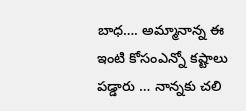బాధ…. అమ్మానాన్న ఈ ఇంటి కోసంఎన్నో కష్టాలు పడ్డారు … నాన్నకు చలి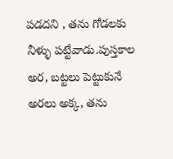పడదని , తను గోడలకు నీళ్ళు పట్టేవాడు.పుస్తకాల అర, బట్టలు పెట్టుకునే అరలు అక్క, తను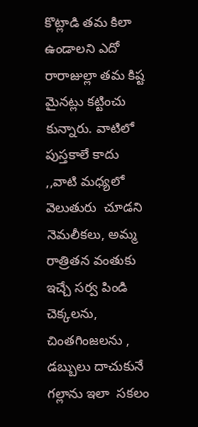కొట్లాడి తమ కిలా ఉండాలని ఎదో రారాజుల్లా తమ కిష్ట మైనట్లు కట్టించు కున్నారు. వాటిలో పుస్తకాలే కాదు ,,వాటి మధ్యలో వెలుతురు  చూడని నెమలీకలు, అమ్మ రాత్రితన వంతుకు  ఇచ్చే సర్వ పిండి చెక్కలను, చింతగింజలను , డబ్బులు దాచుకునే గల్లాను ఇలా  సకలం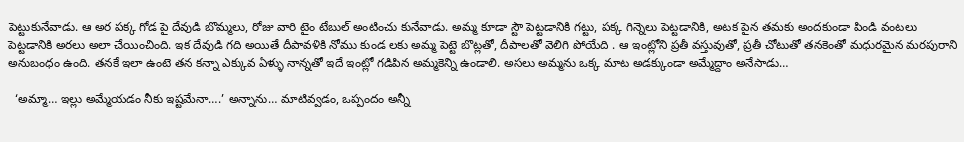పెట్టుకునేవాడు. ఆ అర పక్క గోడ పై దేవుడి బొమ్మలు, రోజు వారి టైం టేబుల్ అంటించు కునేవాడు. అమ్మ కూడా స్టౌ పెట్టడానికి గట్టు, పక్క గిన్నెలు పెట్టడానికి, అటక పైన తమకు అందకుండా పిండి వంటలు పెట్టడానికి అరలు అలా చేయించింది. ఇక దేవుడి గది అయితే దీపావళికి నోము కుండ లకు అమ్మ పెట్టె బొట్లతో, దీపాలతో వెలిగి పోయేది . ఆ ఇంట్లోని ప్రతీ వస్తువుతో, ప్రతీ చోటుతో తనకెంతో మధురమైన మరపురాని అనుబంధం ఉంది. తనకే ఇలా ఉంటె తన కన్నా ఎక్కువ ఏళ్ళు నాన్నతో ఇదే ఇంట్లో గడిపిన అమ్మకెన్ని ఉండాలి. అసలు అమ్మను ఒక్క మాట అడక్కుండా అమ్మేద్దాం అనేసాడు…

  ‘అమ్మా… ఇల్లు అమ్మేయడం నీకు ఇష్టమేనా….’ అన్నాను… మాటివ్వడం, ఒప్పందం అన్నీ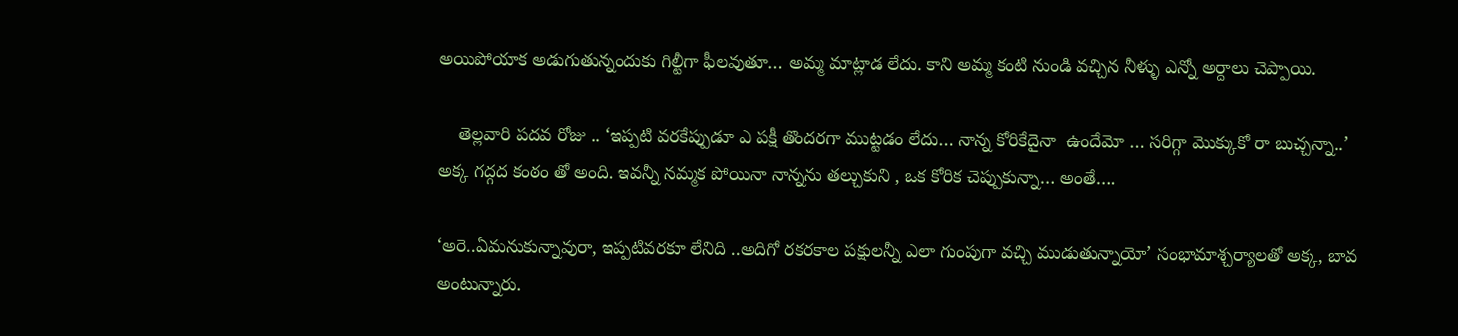అయిపోయాక అడుగుతున్నందుకు గిల్టీగా ఫీలవుతూ… అమ్మ మాట్లాడ లేదు. కాని అమ్మ కంటి నుండి వచ్చిన నీళ్ళు ఎన్నో అర్దాలు చెప్పాయి.

    తెల్లవారి పదవ రోజు .. ‘ఇప్పటి వరకేప్పుడూ ఎ పక్షీ తొందరగా ముట్టడం లేదు… నాన్న కోరికేదైనా  ఉందేమో … సరిగ్గా మొక్కుకో రా బుచ్చన్నా..’ అక్క గద్గద కంఠం తో అంది. ఇవన్నీ నమ్మక పోయినా నాన్నను తల్చుకుని , ఒక కోరిక చెప్పుకున్నా… అంతే….

‘అరె..ఏమనుకున్నావురా, ఇప్పటివరకూ లేనిది ..అదిగో రకరకాల పక్షులన్నీ ఎలా గుంపుగా వచ్చి ముడుతున్నాయో’ సంభామాశ్చర్యాలతో అక్క, బావ అంటున్నారు.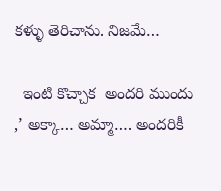కళ్ళు తెరిచాను. నిజమే…

  ఇంటి కొచ్చాక  అందరి ముందు ,’ అక్కా… అమ్మా…. అందరికీ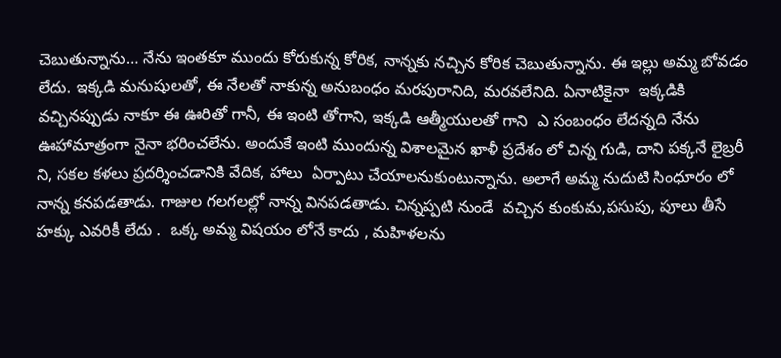చెబుతున్నాను… నేను ఇంతకూ ముందు కోరుకున్న కోరిక, నాన్నకు నచ్చిన కోరిక చెబుతున్నాను. ఈ ఇల్లు అమ్మ బోవడం లేదు. ఇక్కడి మనుషులతో, ఈ నేలతో నాకున్న అనుబంధం మరపురానిది, మరవలేనిది. ఏనాటికైనా  ఇక్కడికి వచ్చినప్పుడు నాకూ ఈ ఊరితో గానీ, ఈ ఇంటి తోగాని, ఇక్కడి ఆత్మీయులతో గాని  ఎ సంబంధం లేదన్నది నేను ఊహామాత్రంగా నైనా భరించలేను. అందుకే ఇంటి ముందున్న విశాలమైన ఖాళీ ప్రదేశం లో చిన్న గుడి, దాని పక్కనే లైబ్రరీ ని, సకల కళలు ప్రదర్శించడానికి వేదిక, హాలు  ఏర్పాటు చేయాలనుకుంటున్నాను. అలాగే అమ్మ నుదుటి సింధూరం లో నాన్న కనపడతాడు. గాజుల గలగలల్లో నాన్న వినపడతాడు. చిన్నప్పటి నుండే  వచ్చిన కుంకుమ,పసుపు, పూలు తీసే హక్కు ఎవరికీ లేదు .  ఒక్క అమ్మ విషయం లోనే కాదు , మహిళలను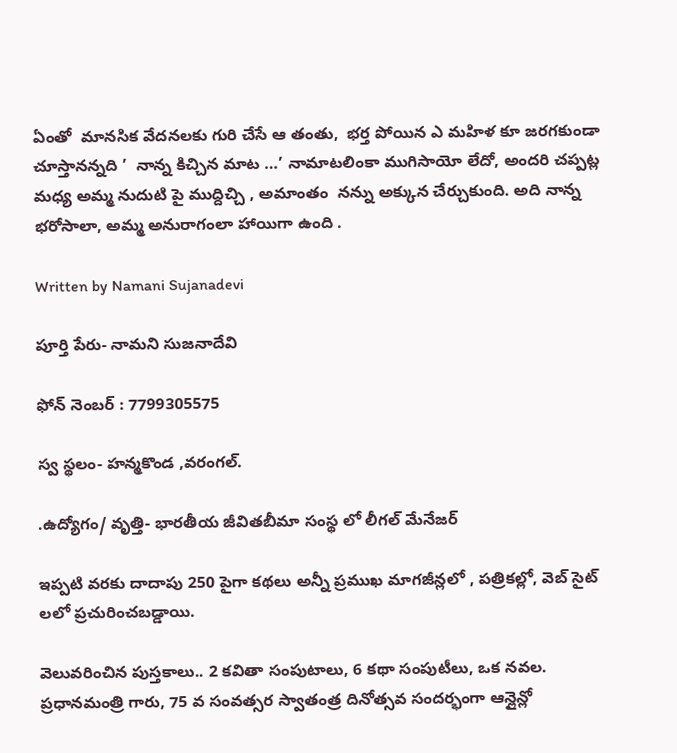ఏంతో  మానసిక వేదనలకు గురి చేసే ఆ తంతు,  భర్త పోయిన ఎ మహిళ కూ జరగకుండా చూస్తానన్నది ’  నాన్న కిచ్చిన మాట …’ నామాటలింకా ముగిసాయో లేదో, అందరి చప్పట్ల మధ్య అమ్మ నుదుటి పై ముద్దిచ్చి , అమాంతం  నన్ను అక్కున చేర్చుకుంది. అది నాన్న భరోసాలా, అమ్మ అనురాగంలా హాయిగా ఉంది .

Written by Namani Sujanadevi

పూర్తి పేరు- నామని సుజనాదేవి

ఫోన్ నెంబర్ : 7799305575

స్వ స్థలం- హన్మకొండ ,వరంగల్.

.ఉద్యోగం/ వృత్తి- భారతీయ జీవితబీమా సంస్థ లో లీగల్ మేనేజర్

ఇప్పటి వరకు దాదాపు 250 పైగా కథలు అన్నీ ప్రముఖ మాగజీన్లలో , పత్రికల్లో, వెబ్ సైట్ లలో ప్రచురించబడ్డాయి.

వెలువరించిన పుస్తకాలు.. 2 కవితా సంపుటాలు, 6 కథా సంపుటీలు, ఒక నవల.
ప్రధానమంత్రి గారు, 75 వ సంవత్సర స్వాతంత్ర దినోత్సవ సందర్భంగా ఆన్లైన్లో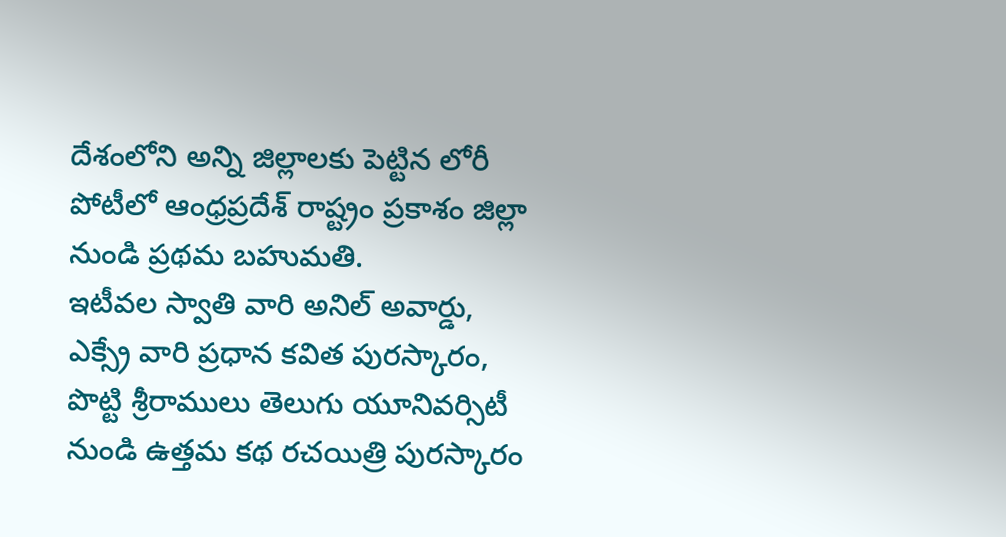దేశంలోని అన్ని జిల్లాలకు పెట్టిన లోరీ పోటీలో ఆంధ్రప్రదేశ్ రాష్ట్రం ప్రకాశం జిల్లా నుండి ప్రథమ బహుమతి.
ఇటీవల స్వాతి వారి అనిల్ అవార్డు, ఎక్స్రే వారి ప్రధాన కవిత పురస్కారం, పొట్టి శ్రీరాములు తెలుగు యూనివర్సిటీ నుండి ఉత్తమ కథ రచయిత్రి పురస్కారం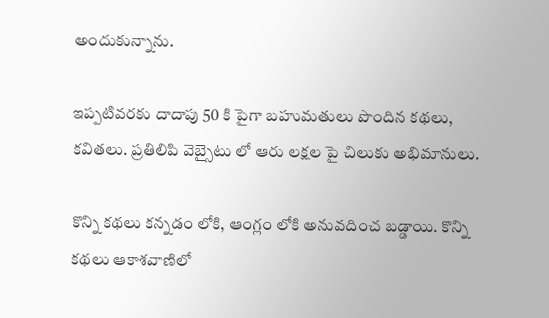అందుకున్నాను.

ఇప్పటివరకు దాదాపు 50 కి పైగా బహుమతులు పొందిన కథలు, కవితలు. ప్రతిలిపి వెబ్సైటు లో ఆరు లక్షల పై చిలుకు అభిమానులు.

కొన్ని కథలు కన్నడం లోకి, ఆంగ్లం లోకి అనువదించ బడ్డాయి. కొన్ని కథలు ఆకాశవాణిలో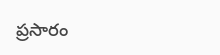ప్రసారం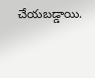చేయబడ్డాయి.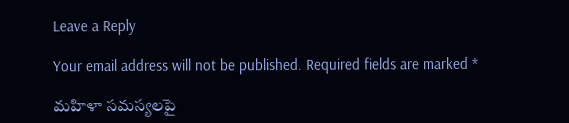Leave a Reply

Your email address will not be published. Required fields are marked *

మహిళా సమస్యలపై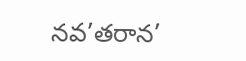నవ’తరాన’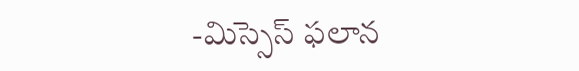-మిస్సెస్ ఫలాన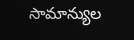సామాన్యుల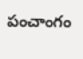పంచాంగం